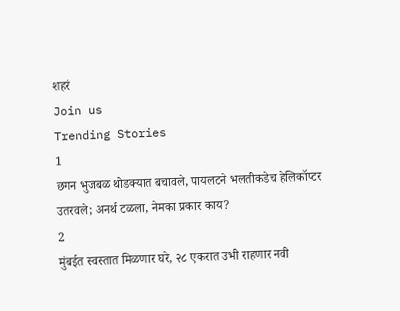शहरं
Join us
Trending Stories
1
छगन भुजबळ थोडक्यात बचावले, पायलटने भलतीकडेच हेलिकॉप्टर उतरवले; अनर्थ टळला, नेमका प्रकार काय?
2
मुंबईत स्वस्तात मिळणार घरे, २८ एकरात उभी राहणार नवी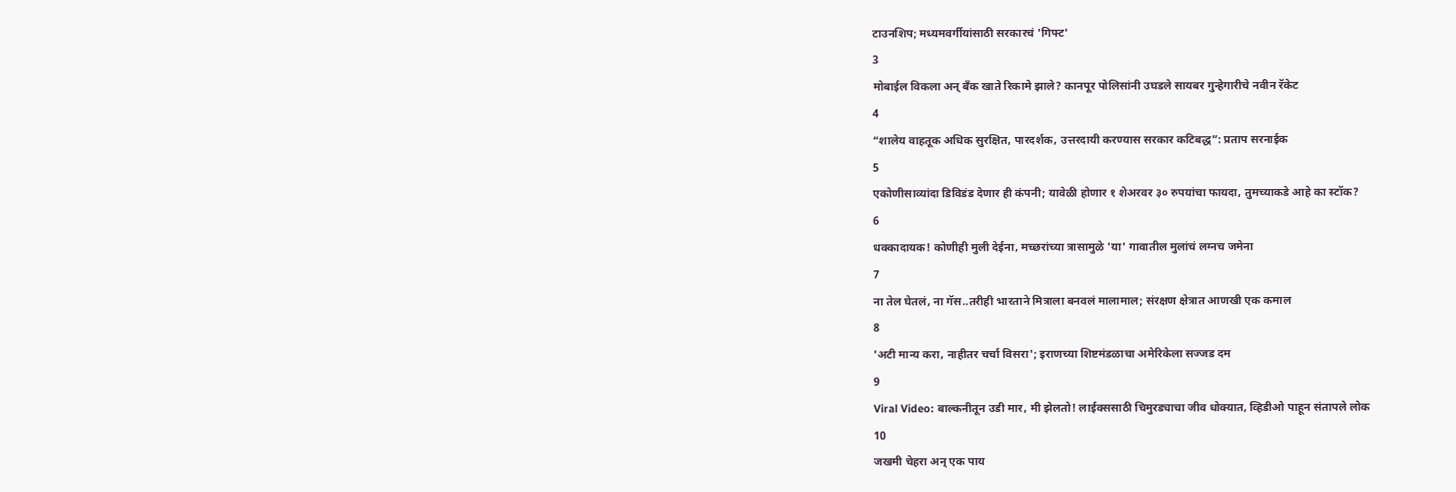टाउनशिप; मध्यमवर्गीयांसाठी सरकारचं 'गिफ्ट'
3
मोबाईल विकला अन् बँक खाते रिकामे झाले? कानपूर पोलिसांनी उघडले सायबर गुन्हेगारीचे नवीन रॅकेट
4
“शालेय वाहतूक अधिक सुरक्षित, पारदर्शक, उत्तरदायी करण्यास सरकार कटिबद्ध”: प्रताप सरनाईक
5
एकोणीसाव्यांदा डिविडंड देणार ही कंपनी; यावेळी होणार १ शेअरवर ३० रुपयांचा फायदा, तुमच्याकडे आहे का स्टॉक?
6
धक्कादायक! कोणीही मुली देईना, मच्छरांच्या त्रासामुळे 'या' गावातील मुलांचं लग्नच जमेना
7
ना तेल घेतलं, ना गॅस..तरीही भारताने मित्राला बनवलं मालामाल; संरक्षण क्षेत्रात आणखी एक कमाल
8
'अटी मान्य करा, नाहीतर चर्चा विसरा'; इराणच्या शिष्टमंडळाचा अमेरिकेला सज्जड दम
9
Viral Video: बाल्कनीतून उडी मार, मी झेलतो! लाईक्ससाठी चिमुरड्याचा जीव धोक्यात, व्हिडीओ पाहून संतापले लोक
10
जखमी चेहरा अन् एक पाय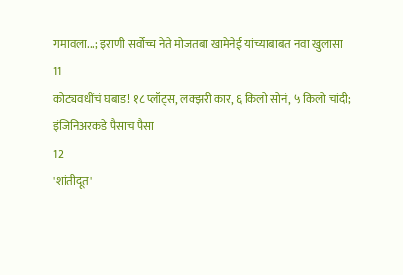गमावला...; इराणी सर्वोच्च नेते मोजतबा खामेनेई यांच्याबाबत नवा खुलासा
11
कोट्यवधींचं घबाड! १८ प्लॉट्स, लक्झरी कार, ६ किलो सोनं, ५ किलो चांदी; इंजिनिअरकडे पैसाच पैसा
12
'शांतीदूत'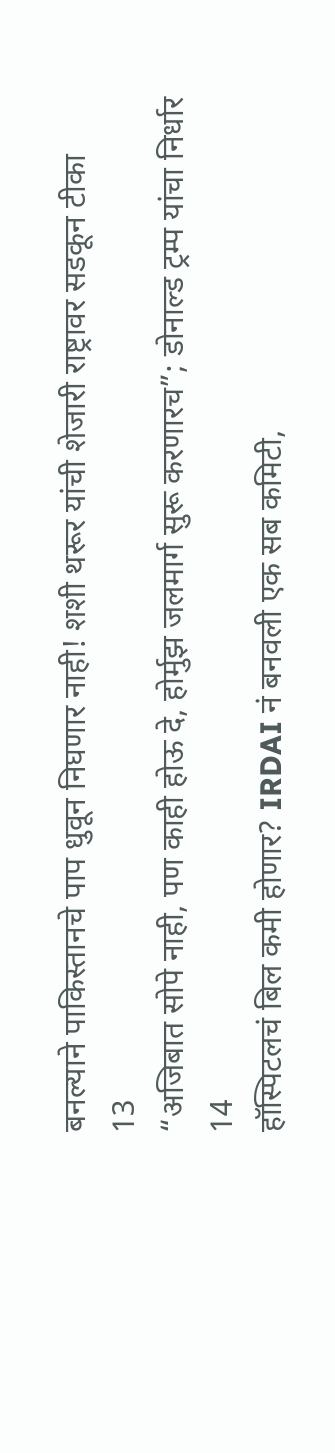बनल्याने पाकिस्तानचे पाप धुवून निघणार नाही! शशी थरूर यांची शेजारी राष्ट्रावर सडकून टीका
13
“अजिबात सोपे नाही, पण काही होऊ दे, होर्मुझ जलमार्ग सुरू करणारच”; डोनाल्ड ट्रम्प यांचा निर्धार
14
हॉस्पिटलचं बिल कमी होणार? IRDAI नं बनवली एक सब कमिटी,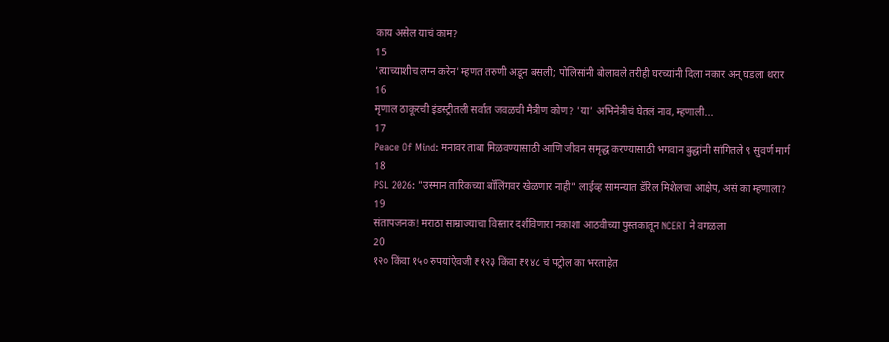काय असेल याचं काम?
15
'त्याच्याशीच लग्न करेन' म्हणत तरुणी अडून बसली; पोलिसांनी बोलावले तरीही घरच्यांनी दिला नकार अन् घडला थरार
16
मृणाल ठाकूरची इंडस्ट्रीतली सर्वात जवळची मैत्रीण कोण? 'या' अभिनेत्रीचं घेतलं नाव, म्हणाली...
17
Peace Of Mind: मनावर ताबा मिळवण्यासाठी आणि जीवन समृद्ध करण्यासाठी भगवान बुद्धांनी सांगितले ९ सुवर्ण मार्ग
18
PSL 2026: "उस्मान तारिकच्या बॉलिंगवर खेळणार नाही" लाईव्ह सामन्यात डॅरिल मिशेलचा आक्षेप, असं का म्हणाला?
19
संतापजनक! मराठा साम्राज्याचा विस्तार दर्शविणारा नकाशा आठवीच्या पुस्तकातून NCERT ने वगळला
20
१२० किंवा १५० रुपयांऐवजी ₹१२३ किंवा ₹१४८ चं पट्रोल का भरताहेत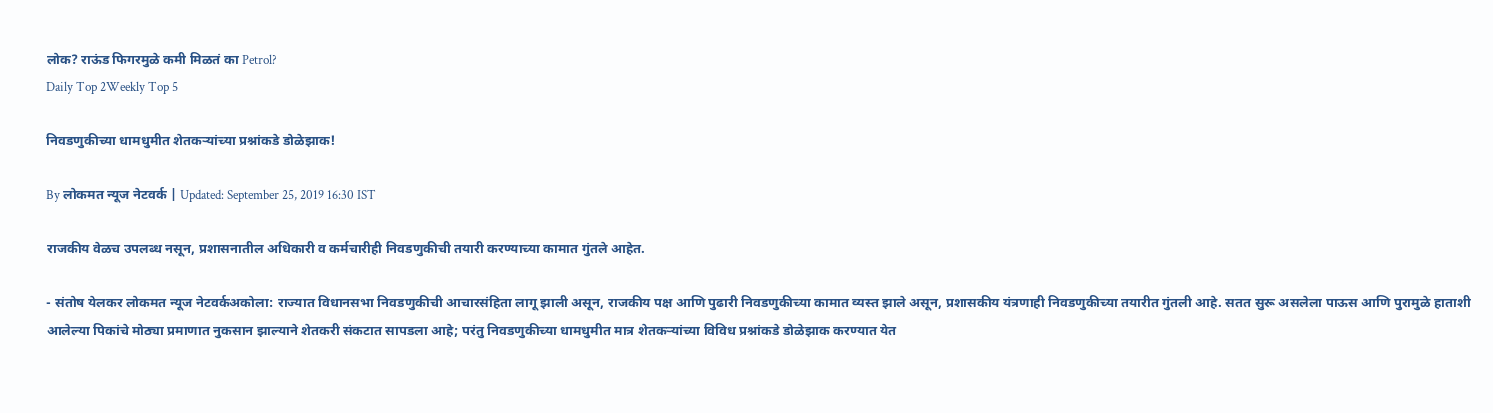लोक? राऊंड फिगरमुळे कमी मिळतं का Petrol?
Daily Top 2Weekly Top 5

निवडणुकीच्या धामधुमीत शेतकऱ्यांच्या प्रश्नांकडे डोळेझाक!

By लोकमत न्यूज नेटवर्क | Updated: September 25, 2019 16:30 IST

राजकीय वेळच उपलब्ध नसून, प्रशासनातील अधिकारी व कर्मचारीही निवडणुकीची तयारी करण्याच्या कामात गुंतले आहेत.

- संतोष येलकर लोकमत न्यूज नेटवर्कअकोला: राज्यात विधानसभा निवडणुकीची आचारसंहिता लागू झाली असून, राजकीय पक्ष आणि पुढारी निवडणुकीच्या कामात व्यस्त झाले असून, प्रशासकीय यंत्रणाही निवडणुकीच्या तयारीत गुंतली आहे. सतत सुरू असलेला पाऊस आणि पुरामुळे हाताशी आलेल्या पिकांचे मोठ्या प्रमाणात नुकसान झाल्याने शेतकरी संकटात सापडला आहे; परंतु निवडणुकीच्या धामधुमीत मात्र शेतकऱ्यांच्या विविध प्रश्नांकडे डोळेझाक करण्यात येत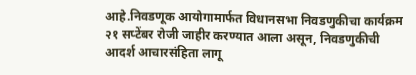आहे.निवडणूक आयोगामार्फत विधानसभा निवडणुकीचा कार्यक्रम २१ सप्टेंबर रोजी जाहीर करण्यात आला असून, निवडणुकीची आदर्श आचारसंहिता लागू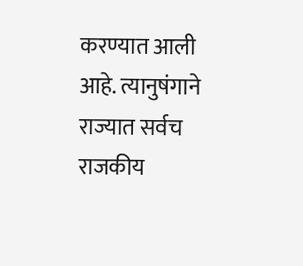करण्यात आली आहे. त्यानुषंगाने राज्यात सर्वच राजकीय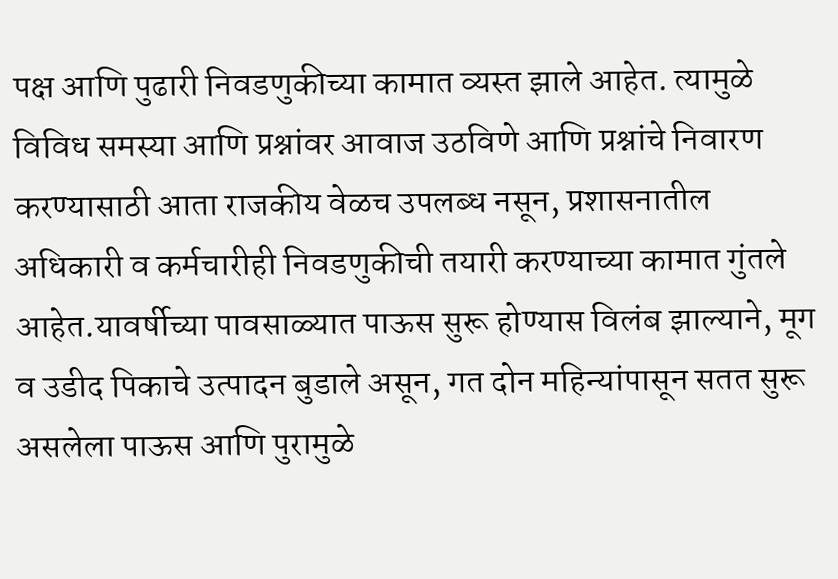पक्ष आणि पुढारी निवडणुकीच्या कामात व्यस्त झाले आहेत. त्यामुळे विविध समस्या आणि प्रश्नांवर आवाज उठविणे आणि प्रश्नांचे निवारण करण्यासाठी आता राजकीय वेळच उपलब्ध नसून, प्रशासनातील अधिकारी व कर्मचारीही निवडणुकीची तयारी करण्याच्या कामात गुंतले आहेत.यावर्षीच्या पावसाळ्यात पाऊस सुरू होण्यास विलंब झाल्याने, मूग व उडीद पिकाचे उत्पादन बुडाले असून, गत दोन महिन्यांपासून सतत सुरू असलेला पाऊस आणि पुरामुळे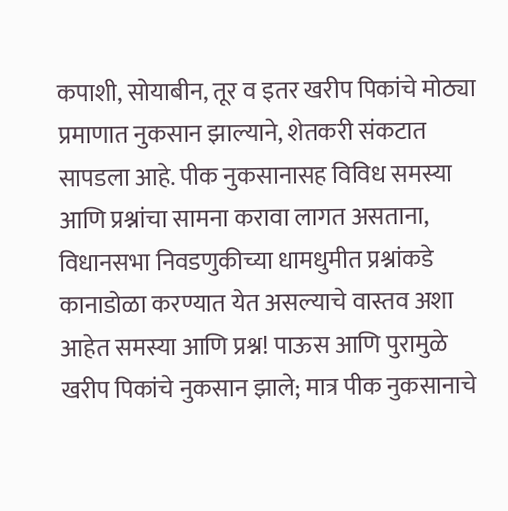कपाशी, सोयाबीन, तूर व इतर खरीप पिकांचे मोठ्या प्रमाणात नुकसान झाल्याने, शेतकरी संकटात सापडला आहे. पीक नुकसानासह विविध समस्या आणि प्रश्नांचा सामना करावा लागत असताना, विधानसभा निवडणुकीच्या धामधुमीत प्रश्नांकडे कानाडोळा करण्यात येत असल्याचे वास्तव अशा आहेत समस्या आणि प्रश्न! पाऊस आणि पुरामुळे खरीप पिकांचे नुकसान झाले; मात्र पीक नुकसानाचे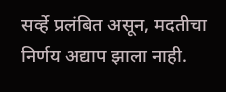सर्व्हे प्रलंबित असून, मदतीचा निर्णय अद्याप झाला नाही.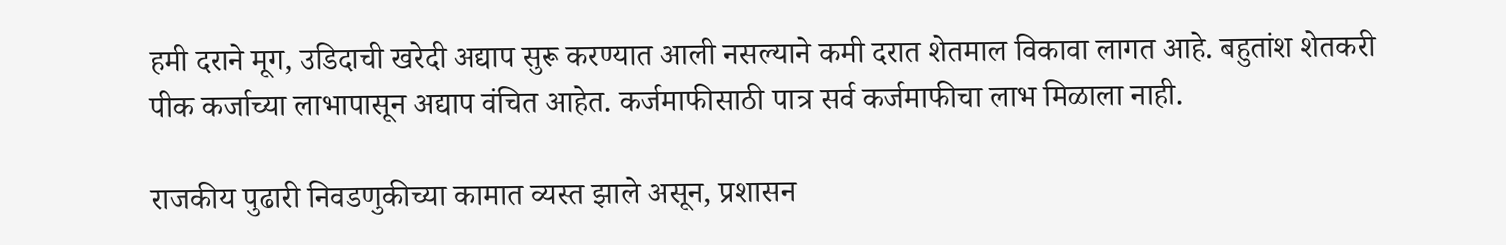हमी दराने मूग, उडिदाची खरेदी अद्याप सुरू करण्यात आली नसल्याने कमी दरात शेतमाल विकावा लागत आहे. बहुतांश शेतकरी पीक कर्जाच्या लाभापासून अद्याप वंचित आहेत. कर्जमाफीसाठी पात्र सर्व कर्जमाफीचा लाभ मिळाला नाही.

राजकीय पुढारी निवडणुकीच्या कामात व्यस्त झाले असून, प्रशासन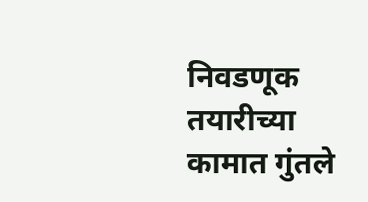निवडणूक तयारीच्या कामात गुंतले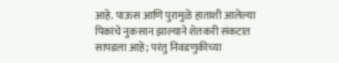आहे. पाऊस आणि पुरामुळे हाताशी आलेल्या पिकांचे नुकसान झाल्याने शेतकरी संकटात सापडला आहे; परंतु निवडणुकीच्या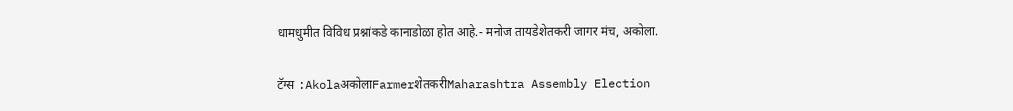धामधुमीत विविध प्रश्नांकडे कानाडोळा होत आहे.- मनोज तायडेशेतकरी जागर मंच, अकोला.

टॅग्स :AkolaअकोलाFarmerशेतकरीMaharashtra Assembly Election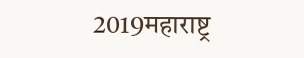2019महाराष्ट्र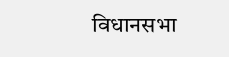विधानसभा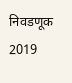निवडणूक 2019